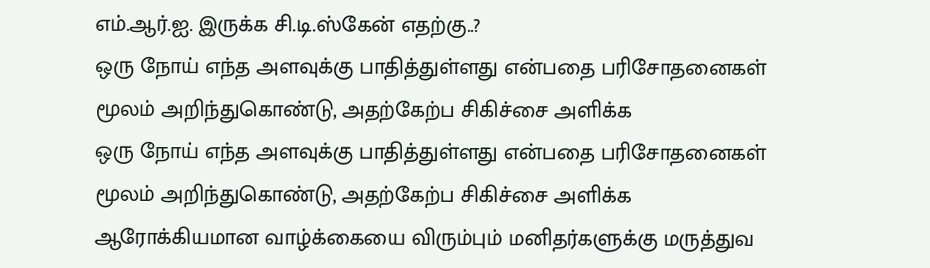எம்.ஆர்.ஐ. இருக்க சி.டி.ஸ்கேன் எதற்கு..?
ஒரு நோய் எந்த அளவுக்கு பாதித்துள்ளது என்பதை பரிசோதனைகள் மூலம் அறிந்துகொண்டு, அதற்கேற்ப சிகிச்சை அளிக்க
ஒரு நோய் எந்த அளவுக்கு பாதித்துள்ளது என்பதை பரிசோதனைகள் மூலம் அறிந்துகொண்டு, அதற்கேற்ப சிகிச்சை அளிக்க
ஆரோக்கியமான வாழ்க்கையை விரும்பும் மனிதர்களுக்கு மருத்துவ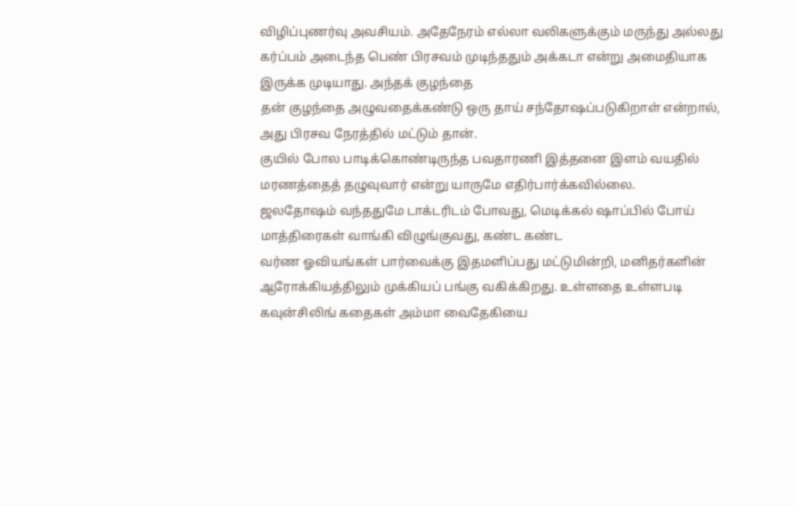விழிப்புணர்வு அவசியம். அதேநேரம் எல்லா வலிகளுக்கும் மருந்து அல்லது
கர்ப்பம் அடைந்த பெண் பிரசவம் முடிந்ததும் அக்கடா என்று அமைதியாக இருக்க முடியாது. அந்தக் குழந்தை
தன் குழந்தை அழுவதைக்கண்டு ஒரு தாய் சந்தோஷப்படுகிறாள் என்றால், அது பிரசவ நேரத்தில் மட்டும் தான்.
குயில் போல பாடிக்கொண்டிருந்த பவதாரணி இத்தனை இளம் வயதில் மரணத்தைத் தழுவுவார் என்று யாருமே எதிர்பார்க்கவில்லை.
ஜலதோஷம் வந்ததுமே டாக்டரிடம் போவது, மெடிக்கல் ஷாப்பில் போய் மாத்திரைகள் வாங்கி விழுங்குவது, கண்ட கண்ட
வர்ண ஓவியங்கள் பார்வைக்கு இதமளிப்பது மட்டுமின்றி, மனிதர்களின் ஆரோக்கியத்திலும் முக்கியப் பங்கு வகிக்கிறது. உள்ளதை உள்ளபடி
கவுன்சிலிங் கதைகள் அம்மா வைதேகியை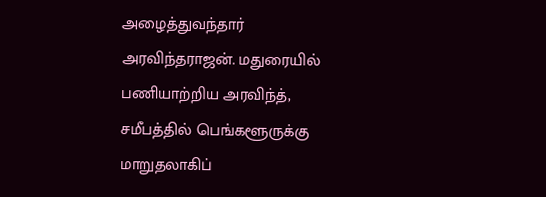அழைத்துவந்தார் அரவிந்தராஜன். மதுரையில் பணியாற்றிய அரவிந்த், சமீபத்தில் பெங்களூருக்கு மாறுதலாகிப்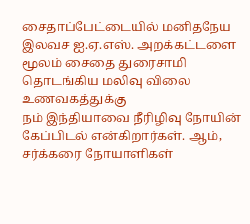சைதாப்பேட்டையில் மனிதநேய இலவச ஐ.ஏ.எஸ். அறக்கட்டளை மூலம் சைதை துரைசாமி தொடங்கிய மலிவு விலை உணவகத்துக்கு
நம் இந்தியாவை நீரிழிவு நோயின் கேப்பிடல் என்கிறார்கள். ஆம், சர்க்கரை நோயாளிகள்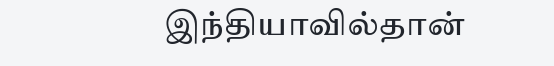இந்தியாவில்தான்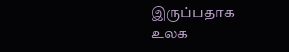இருப்பதாக உலக